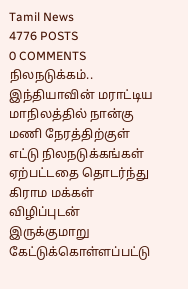Tamil News
4776 POSTS
0 COMMENTS
நிலநடுக்கம்..
இந்தியாவின் மராட்டிய மாநிலத்தில் நான்கு மணி நேரத்திற்குள் எட்டு நிலநடுக்கங்கள் ஏற்பட்டதை தொடர்ந்து கிராம மக்கள் விழிப்புடன் இருக்குமாறு கேட்டுக்கொள்ளப்பட்டு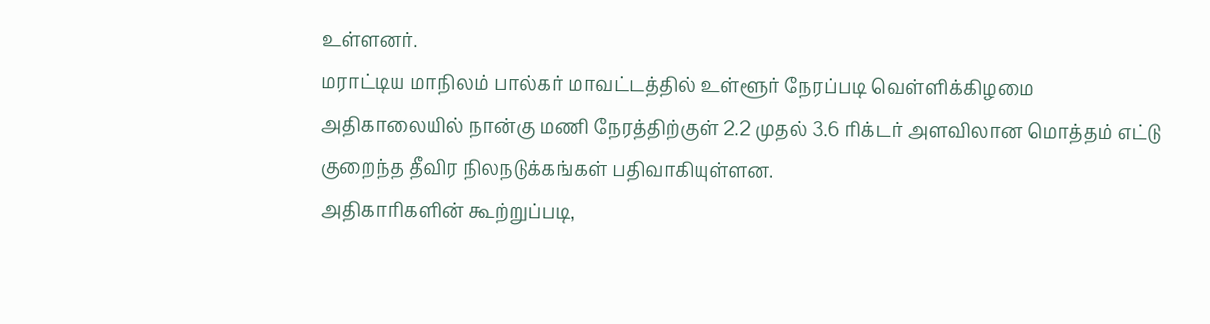உள்ளனர்.
மராட்டிய மாநிலம் பால்கர் மாவட்டத்தில் உள்ளூர் நேரப்படி வெள்ளிக்கிழமை அதிகாலையில் நான்கு மணி நேரத்திற்குள் 2.2 முதல் 3.6 ரிக்டர் அளவிலான மொத்தம் எட்டு குறைந்த தீவிர நிலநடுக்கங்கள் பதிவாகியுள்ளன.
அதிகாரிகளின் கூற்றுப்படி,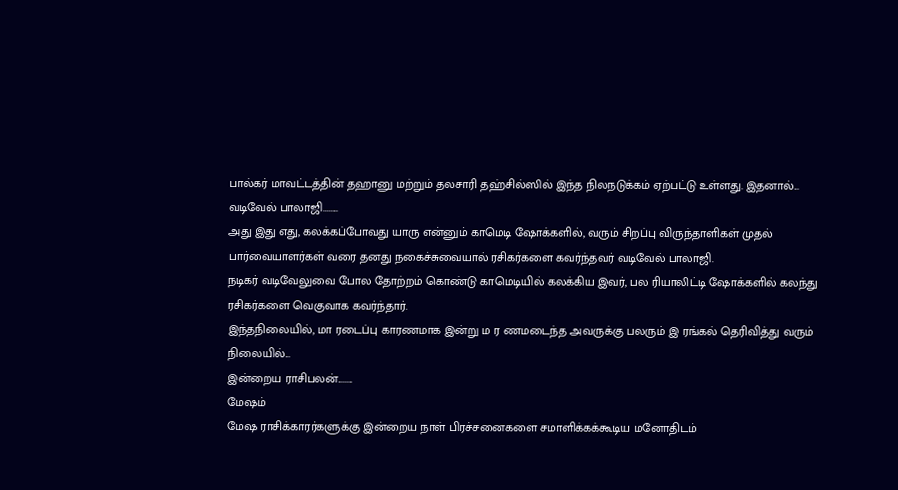பால்கர் மாவட்டத்தின் தஹானு மற்றும் தலசாரி தஹ்சில்ஸில் இந்த நிலநடுக்கம் ஏற்பட்டு உள்ளது. இதனால்...
வடிவேல் பாலாஜி........
அது இது எது, கலக்கப்போவது யாரு என்னும் காமெடி ஷோக்களில், வரும் சிறப்பு விருந்தாளிகள் முதல் பார்வையாளர்கள் வரை தனது நகைச்சுவையால் ரசிகர்களை கவர்ந்தவர் வடிவேல் பாலாஜி.
நடிகர் வடிவேலுவை போல தோற்றம் கொண்டு காமெடியில் கலக்கிய இவர், பல ரியாலிட்டி ஷோக்களில் கலந்து ரசிகர்களை வெகுவாக கவர்ந்தார்.
இந்தநிலையில், மா ரடைப்பு காரணமாக இன்று ம ர ணமடைந்த அவருக்கு பலரும் இ ரங்கல் தெரிவித்து வரும் நிலையில்...
இன்றைய ராசிபலன்........
மேஷம்
மேஷ ராசிக்காரர்களுக்கு இன்றைய நாள் பிரச்சனைகளை சமாளிக்கக்கூடிய மனோதிடம்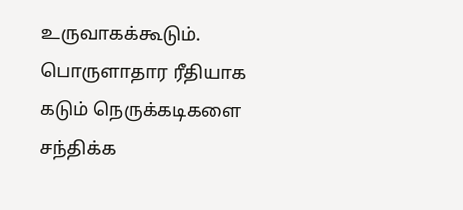உருவாகக்கூடும். பொருளாதார ரீதியாக கடும் நெருக்கடிகளை சந்திக்க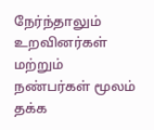நேர்ந்தாலும் உறவினர்கள் மற்றும் நண்பர்கள் மூலம் தக்க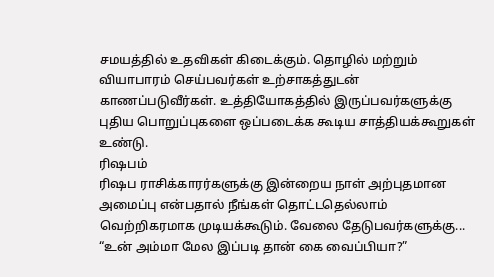சமயத்தில் உதவிகள் கிடைக்கும். தொழில் மற்றும் வியாபாரம் செய்பவர்கள் உற்சாகத்துடன் காணப்படுவீர்கள். உத்தியோகத்தில் இருப்பவர்களுக்கு புதிய பொறுப்புகளை ஒப்படைக்க கூடிய சாத்தியக்கூறுகள் உண்டு.
ரிஷபம்
ரிஷப ராசிக்காரர்களுக்கு இன்றைய நாள் அற்புதமான அமைப்பு என்பதால் நீங்கள் தொட்டதெல்லாம் வெற்றிகரமாக முடியக்கூடும். வேலை தேடுபவர்களுக்கு...
“உன் அம்மா மேல இப்படி தான் கை வைப்பியா?”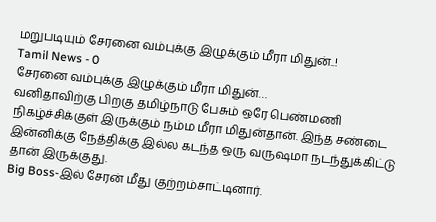மறுபடியும் சேரனை வம்புக்கு இழுக்கும் மீரா மிதுன்..!
Tamil News - 0
சேரனை வம்புக்கு இழுக்கும் மீரா மிதுன்…
வனிதாவிற்கு பிறகு தமிழ்நாடு பேசும் ஒரே பெண்மணி நிகழ்ச்சிக்குள் இருக்கும் நம்ம மீரா மிதுன்தான். இந்த சண்டை இன்னிக்கு நேத்திக்கு இல்ல கடந்த ஒரு வருஷமா நடந்துக்கிட்டு தான் இருக்குது.
Big Boss-இல் சேரன் மீது குற்றம்சாட்டினார்.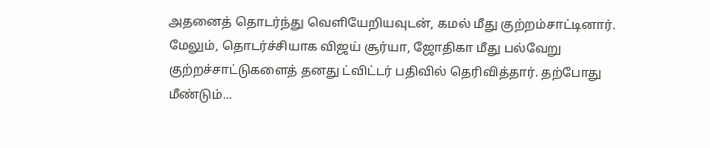அதனைத் தொடர்ந்து வெளியேறியவுடன், கமல் மீது குற்றம்சாட்டினார்.
மேலும், தொடர்ச்சியாக விஜய் சூர்யா, ஜோதிகா மீது பல்வேறு குற்றச்சாட்டுகளைத் தனது ட்விட்டர் பதிவில் தெரிவித்தார். தற்போது மீண்டும்...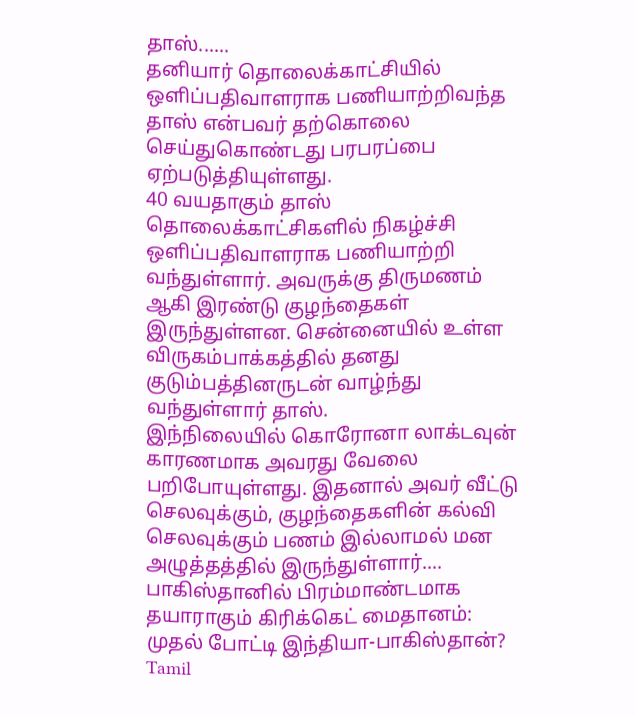தாஸ்......
தனியார் தொலைக்காட்சியில் ஒளிப்பதிவாளராக பணியாற்றிவந்த தாஸ் என்பவர் தற்கொலை செய்துகொண்டது பரபரப்பை ஏற்படுத்தியுள்ளது.
40 வயதாகும் தாஸ் தொலைக்காட்சிகளில் நிகழ்ச்சி ஒளிப்பதிவாளராக பணியாற்றி வந்துள்ளார். அவருக்கு திருமணம் ஆகி இரண்டு குழந்தைகள் இருந்துள்ளன. சென்னையில் உள்ள விருகம்பாக்கத்தில் தனது குடும்பத்தினருடன் வாழ்ந்து வந்துள்ளார் தாஸ்.
இந்நிலையில் கொரோனா லாக்டவுன் காரணமாக அவரது வேலை பறிபோயுள்ளது. இதனால் அவர் வீட்டு செலவுக்கும், குழந்தைகளின் கல்வி செலவுக்கும் பணம் இல்லாமல் மன அழுத்தத்தில் இருந்துள்ளார்....
பாகிஸ்தானில் பிரம்மாண்டமாக தயாராகும் கிரிக்கெட் மைதானம்: முதல் போட்டி இந்தியா-பாகிஸ்தான்?
Tamil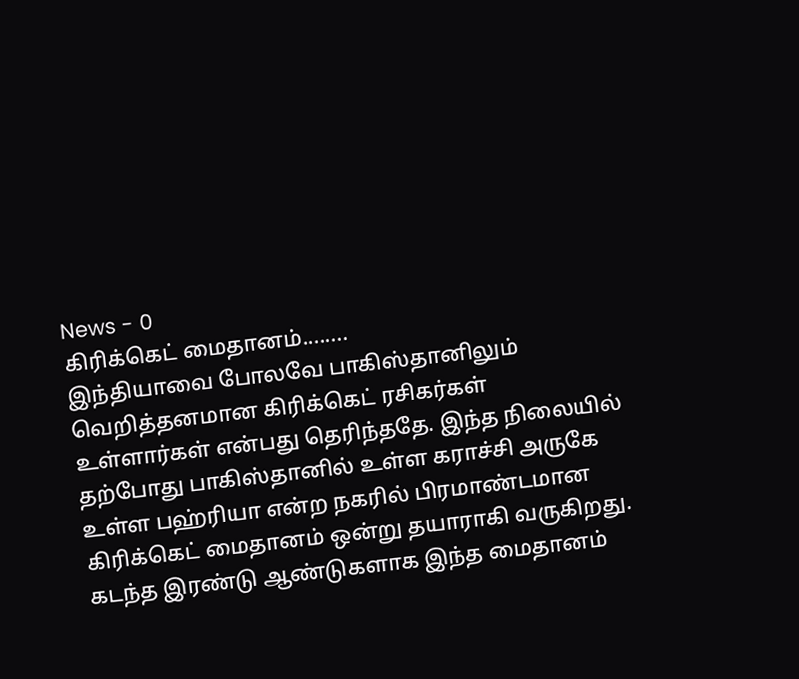News - 0
கிரிக்கெட் மைதானம்........
இந்தியாவை போலவே பாகிஸ்தானிலும் வெறித்தனமான கிரிக்கெட் ரசிகர்கள் உள்ளார்கள் என்பது தெரிந்ததே. இந்த நிலையில் தற்போது பாகிஸ்தானில் உள்ள கராச்சி அருகே உள்ள பஹ்ரியா என்ற நகரில் பிரமாண்டமான கிரிக்கெட் மைதானம் ஒன்று தயாராகி வருகிறது.
கடந்த இரண்டு ஆண்டுகளாக இந்த மைதானம்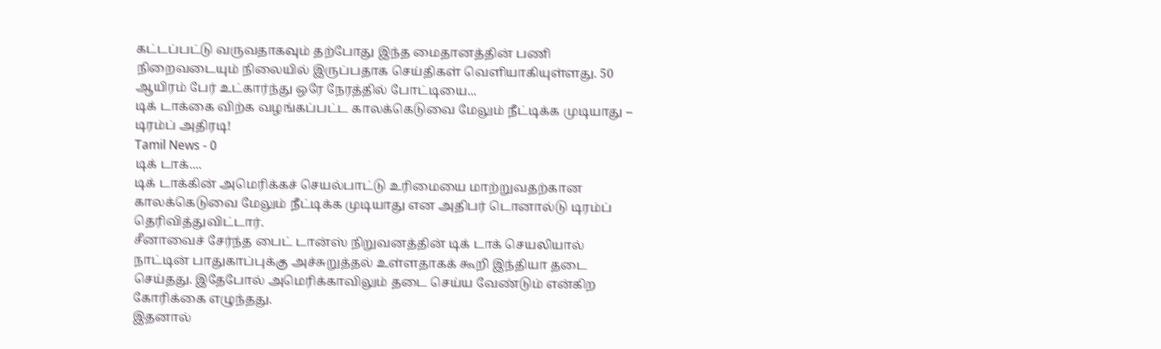கட்டப்பட்டு வருவதாகவும் தற்போது இந்த மைதானத்தின் பணி நிறைவடையும் நிலையில் இருப்பதாக செய்திகள் வெளியாகியுள்ளது. 50 ஆயிரம் பேர் உட்கார்ந்து ஒரே நேரத்தில் போட்டியை...
டிக் டாக்கை விற்க வழங்கப்பட்ட காலக்கெடுவை மேலும் நீட்டிக்க முடியாது – டிரம்ப் அதிரடி!
Tamil News - 0
டிக் டாக்....
டிக் டாக்கின் அமெரிக்கச் செயல்பாட்டு உரிமையை மாற்றுவதற்கான காலக்கெடுவை மேலும் நீட்டிக்க முடியாது என அதிபர் டொனால்டு டிரம்ப் தெரிவித்துவிட்டார்.
சீனாவைச் சேர்ந்த பைட் டான்ஸ் நிறுவனத்தின் டிக் டாக் செயலியால் நாட்டின் பாதுகாப்புக்கு அச்சுறுத்தல் உள்ளதாகக் கூறி இந்தியா தடை செய்தது. இதேபோல் அமெரிக்காவிலும் தடை செய்ய வேண்டும் என்கிற கோரிக்கை எழுந்தது.
இதனால்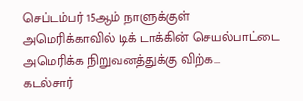செப்டம்பர் 15ஆம் நாளுக்குள் அமெரிக்காவில் டிக் டாக்கின் செயல்பாட்டை அமெரிக்க நிறுவனத்துக்கு விற்க...
கடல்சார்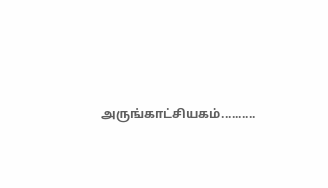அருங்காட்சியகம்..........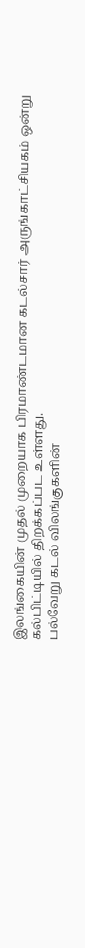இலங்கையின் முதல் முறையாக பிரமாண்டமான கடல்சார் அருங்காட்சியகம் ஒன்று கல்பிட்டியில் திறக்கப்பட உள்ளது.
பல்வேறு கடல் விலங்குகளின்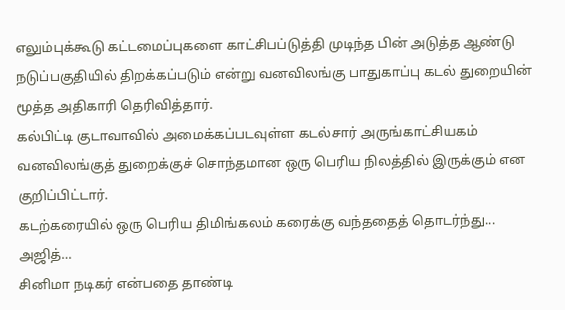எலும்புக்கூடு கட்டமைப்புகளை காட்சிபப்டுத்தி முடிந்த பின் அடுத்த ஆண்டு நடுப்பகுதியில் திறக்கப்படும் என்று வனவிலங்கு பாதுகாப்பு கடல் துறையின் மூத்த அதிகாரி தெரிவித்தார்.
கல்பிட்டி குடாவாவில் அமைக்கப்படவுள்ள கடல்சார் அருங்காட்சியகம் வனவிலங்குத் துறைக்குச் சொந்தமான ஒரு பெரிய நிலத்தில் இருக்கும் என குறிப்பிட்டார்.
கடற்கரையில் ஒரு பெரிய திமிங்கலம் கரைக்கு வந்ததைத் தொடர்ந்து...
அஜித்…
சினிமா நடிகர் என்பதை தாண்டி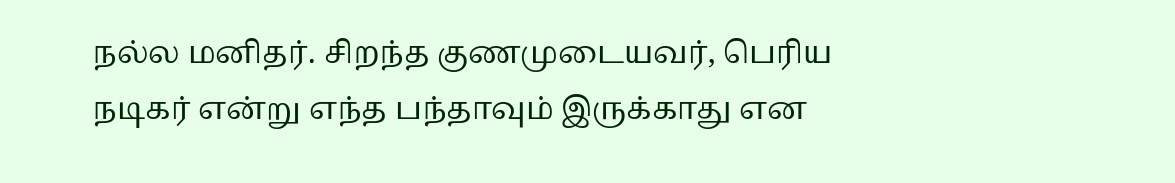நல்ல மனிதர். சிறந்த குணமுடையவர், பெரிய நடிகர் என்று எந்த பந்தாவும் இருக்காது என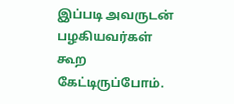இப்படி அவருடன் பழகியவர்கள் கூற கேட்டிருப்போம்.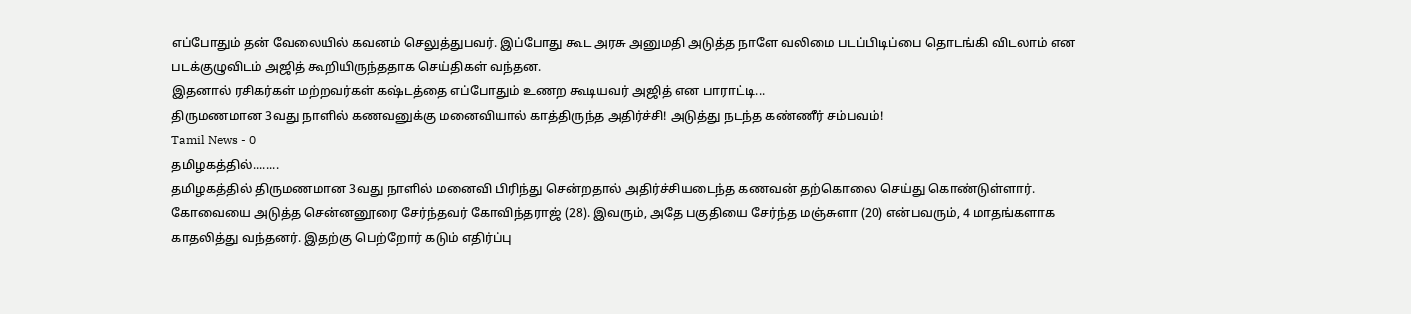எப்போதும் தன் வேலையில் கவனம் செலுத்துபவர். இப்போது கூட அரசு அனுமதி அடுத்த நாளே வலிமை படப்பிடிப்பை தொடங்கி விடலாம் என படக்குழுவிடம் அஜித் கூறியிருந்ததாக செய்திகள் வந்தன.
இதனால் ரசிகர்கள் மற்றவர்கள் கஷ்டத்தை எப்போதும் உணற கூடியவர் அஜித் என பாராட்டி...
திருமணமான 3வது நாளில் கணவனுக்கு மனைவியால் காத்திருந்த அதிர்ச்சி! அடுத்து நடந்த கண்ணீர் சம்பவம்!
Tamil News - 0
தமிழகத்தில்........
தமிழகத்தில் திருமணமான 3வது நாளில் மனைவி பிரிந்து சென்றதால் அதிர்ச்சியடைந்த கணவன் தற்கொலை செய்து கொண்டுள்ளார்.
கோவையை அடுத்த சென்னனூரை சேர்ந்தவர் கோவிந்தராஜ் (28). இவரும், அதே பகுதியை சேர்ந்த மஞ்சுளா (20) என்பவரும், 4 மாதங்களாக காதலித்து வந்தனர். இதற்கு பெற்றோர் கடும் எதிர்ப்பு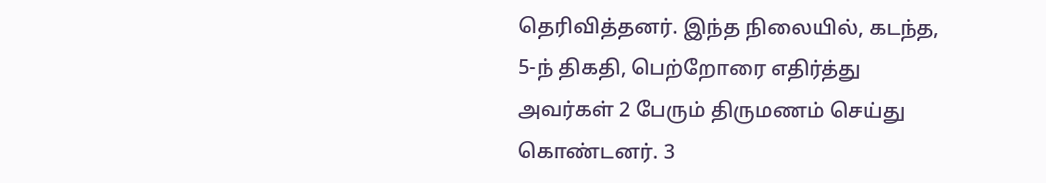தெரிவித்தனர். இந்த நிலையில், கடந்த, 5-ந் திகதி, பெற்றோரை எதிர்த்து அவர்கள் 2 பேரும் திருமணம் செய்து கொண்டனர். 3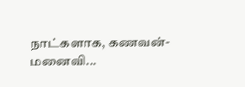நாட்களாக, கணவன்-மனைவி...